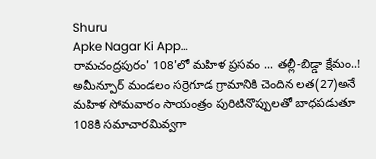Shuru
Apke Nagar Ki App…
రామచంద్రపురం' 108'లో మహిళ ప్రసవం ... తల్లీ-బిడ్డా క్షేమం..! అమీన్పూర్ మండలం సర్రెగూడ గ్రామానికి చెందిన లత(27)అనే మహిళ సోమవారం సాయంత్రం పురిటినొప్పులతో బాధపడుతూ 108కి సమాచారమివ్వగా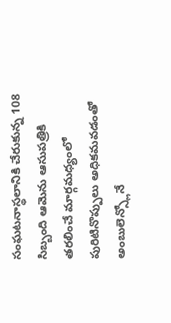సంఘటనాస్థలానికి చేరుకున్న 108 సిబ్బంది ఆమెను ఆసుపత్రికి తరలించే మార్గమధ్యంలో పురిటినొప్పులు అధికమవడంతో అంబులెన్స్లోనే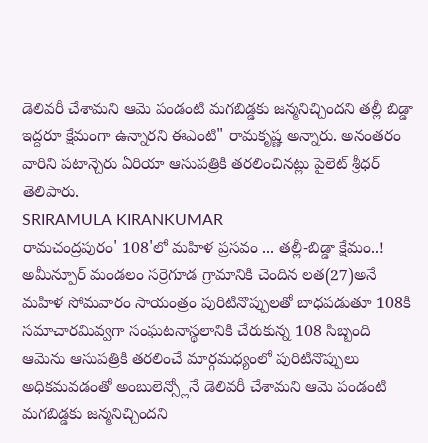డెలివరీ చేశామని ఆమె పండంటి మగబిడ్డకు జన్మనిచ్చిందని తల్లీ బిడ్డా ఇద్దరూ క్షేమంగా ఉన్నారని ఈఎంటి" రామకృష్ణ అన్నారు. అనంతరం వారిని పటాన్చెరు ఏరియా ఆసుపత్రికి తరలించినట్లు పైలెట్ శ్రీధర్ తెలిపారు.
SRIRAMULA KIRANKUMAR
రామచంద్రపురం' 108'లో మహిళ ప్రసవం ... తల్లీ-బిడ్డా క్షేమం..! అమీన్పూర్ మండలం సర్రెగూడ గ్రామానికి చెందిన లత(27)అనే మహిళ సోమవారం సాయంత్రం పురిటినొప్పులతో బాధపడుతూ 108కి సమాచారమివ్వగా సంఘటనాస్థలానికి చేరుకున్న 108 సిబ్బంది ఆమెను ఆసుపత్రికి తరలించే మార్గమధ్యంలో పురిటినొప్పులు అధికమవడంతో అంబులెన్స్లోనే డెలివరీ చేశామని ఆమె పండంటి మగబిడ్డకు జన్మనిచ్చిందని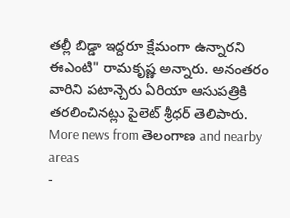తల్లీ బిడ్డా ఇద్దరూ క్షేమంగా ఉన్నారని ఈఎంటి" రామకృష్ణ అన్నారు. అనంతరం వారిని పటాన్చెరు ఏరియా ఆసుపత్రికి తరలించినట్లు పైలెట్ శ్రీధర్ తెలిపారు.
More news from తెలంగాణ and nearby areas
-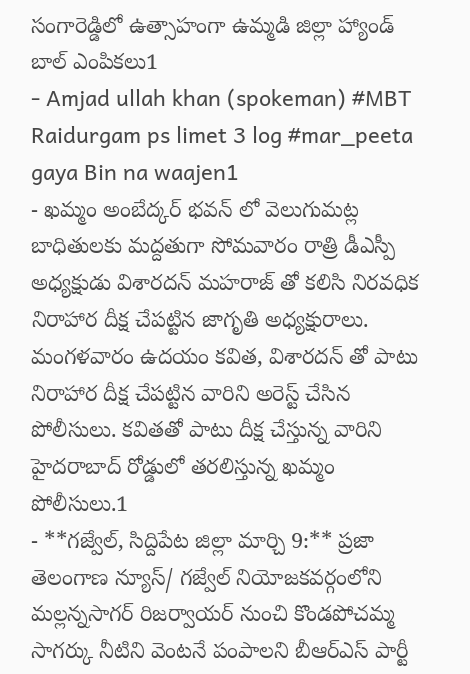సంగారెడ్డిలో ఉత్సాహంగా ఉమ్మడి జిల్లా హ్యాండ్ బాల్ ఎంపికలు1
- Amjad ullah khan (spokeman) #MBT Raidurgam ps limet 3 log #mar_peeta gaya Bin na waajen1
- ఖమ్మం అంబేద్కర్ భవన్ లో వెలుగుమట్ల బాధితులకు మద్దతుగా సోమవారం రాత్రి డీఎస్పీ అధ్యక్షుడు విశారదన్ మహరాజ్ తో కలిసి నిరవధిక నిరాహార దీక్ష చేపట్టిన జాగృతి అధ్యక్షురాలు. మంగళవారం ఉదయం కవిత, విశారదన్ తో పాటు నిరాహార దీక్ష చేపట్టిన వారిని అరెస్ట్ చేసిన పోలీసులు. కవితతో పాటు దీక్ష చేస్తున్న వారిని హైదరాబాద్ రోడ్డులో తరలిస్తున్న ఖమ్మం పోలీసులు.1
- **గజ్వేల్, సిద్దిపేట జిల్లా మార్చి 9:** ప్రజా తెలంగాణ న్యూస్/ గజ్వేల్ నియోజకవర్గంలోని మల్లన్నసాగర్ రిజర్వాయర్ నుంచి కొండపోచమ్మ సాగర్కు నీటిని వెంటనే పంపాలని బీఆర్ఎస్ పార్టీ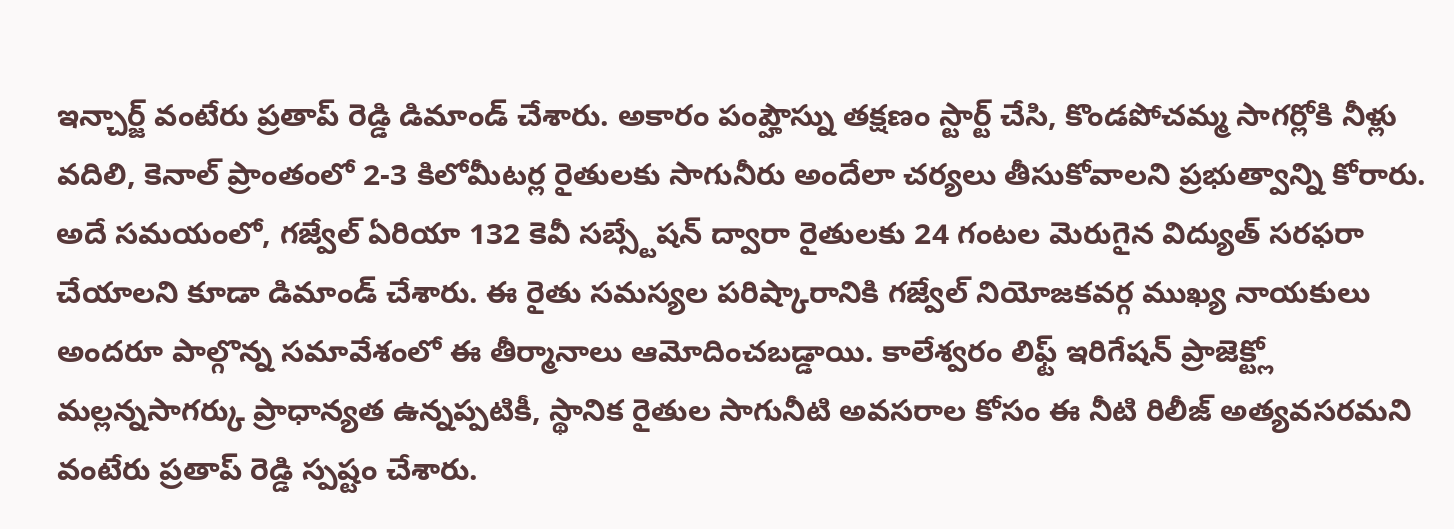ఇన్చార్జ్ వంటేరు ప్రతాప్ రెడ్డి డిమాండ్ చేశారు. అకారం పంప్హౌస్ను తక్షణం స్టార్ట్ చేసి, కొండపోచమ్మ సాగర్లోకి నీళ్లు వదిలి, కెనాల్ ప్రాంతంలో 2-3 కిలోమీటర్ల రైతులకు సాగునీరు అందేలా చర్యలు తీసుకోవాలని ప్రభుత్వాన్ని కోరారు. అదే సమయంలో, గజ్వేల్ ఏరియా 132 కెవీ సబ్స్టేషన్ ద్వారా రైతులకు 24 గంటల మెరుగైన విద్యుత్ సరఫరా చేయాలని కూడా డిమాండ్ చేశారు. ఈ రైతు సమస్యల పరిష్కారానికి గజ్వేల్ నియోజకవర్గ ముఖ్య నాయకులు అందరూ పాల్గొన్న సమావేశంలో ఈ తీర్మానాలు ఆమోదించబడ్డాయి. కాలేశ్వరం లిఫ్ట్ ఇరిగేషన్ ప్రాజెక్ట్లో మల్లన్నసాగర్కు ప్రాధాన్యత ఉన్నప్పటికీ, స్థానిక రైతుల సాగునీటి అవసరాల కోసం ఈ నీటి రిలీజ్ అత్యవసరమని వంటేరు ప్రతాప్ రెడ్డి స్పష్టం చేశారు.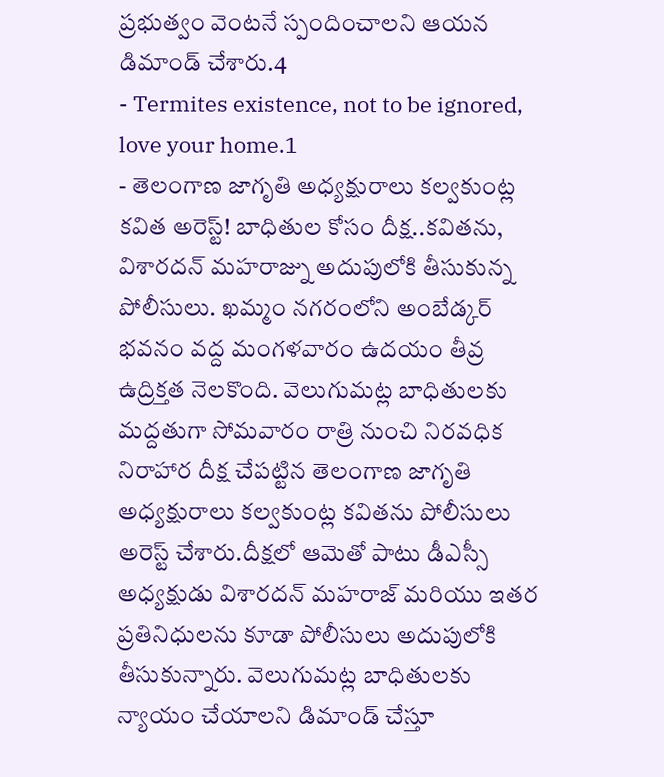ప్రభుత్వం వెంటనే స్పందించాలని ఆయన డిమాండ్ చేశారు.4
- Termites existence, not to be ignored, love your home.1
- తెలంగాణ జాగృతి అధ్యక్షురాలు కల్వకుంట్ల కవిత అరెస్ట్! బాధితుల కోసం దీక్ష..కవితను, విశారదన్ మహరాజ్ను అదుపులోకి తీసుకున్న పోలీసులు. ఖమ్మం నగరంలోని అంబేడ్కర్ భవనం వద్ద మంగళవారం ఉదయం తీవ్ర ఉద్రిక్తత నెలకొంది. వెలుగుమట్ల బాధితులకు మద్దతుగా సోమవారం రాత్రి నుంచి నిరవధిక నిరాహార దీక్ష చేపట్టిన తెలంగాణ జాగృతి అధ్యక్షురాలు కల్వకుంట్ల కవితను పోలీసులు అరెస్ట్ చేశారు.దీక్షలో ఆమెతో పాటు డీఎస్సీ అధ్యక్షుడు విశారదన్ మహరాజ్ మరియు ఇతర ప్రతినిధులను కూడా పోలీసులు అదుపులోకి తీసుకున్నారు. వెలుగుమట్ల బాధితులకు న్యాయం చేయాలని డిమాండ్ చేస్తూ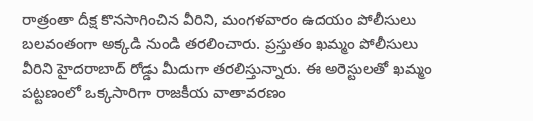రాత్రంతా దీక్ష కొనసాగించిన వీరిని, మంగళవారం ఉదయం పోలీసులు బలవంతంగా అక్కడి నుండి తరలించారు. ప్రస్తుతం ఖమ్మం పోలీసులు వీరిని హైదరాబాద్ రోడ్డు మీదుగా తరలిస్తున్నారు. ఈ అరెస్టులతో ఖమ్మం పట్టణంలో ఒక్కసారిగా రాజకీయ వాతావరణం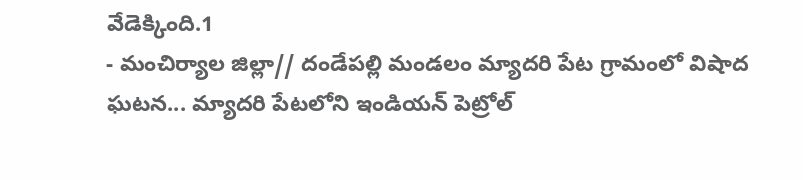వేడెక్కింది.1
- మంచిర్యాల జిల్లా// దండేపల్లి మండలం మ్యాదరి పేట గ్రామంలో విషాద ఘటన... మ్యాదరి పేటలోని ఇండియన్ పెట్రోల్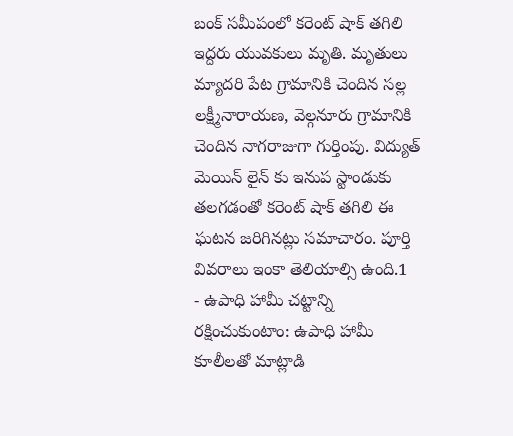బంక్ సమీపంలో కరెంట్ షాక్ తగిలి ఇద్దరు యువకులు మృతి. మృతులు మ్యాదరి పేట గ్రామానికి చెందిన సల్ల లక్ష్మీనారాయణ, వెల్గనూరు గ్రామానికి చెందిన నాగరాజుగా గుర్తింపు. విద్యుత్ మెయిన్ లైన్ కు ఇనుప స్టాండుకు తలగడంతో కరెంట్ షాక్ తగిలి ఈ ఘటన జరిగినట్లు సమాచారం. పూర్తి వివరాలు ఇంకా తెలియాల్సి ఉంది.1
- ఉపాధి హామీ చట్టాన్ని రక్షించుకుంటాం: ఉపాధి హామీ కూలీలతో మాట్లాడి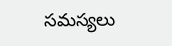సమస్యలు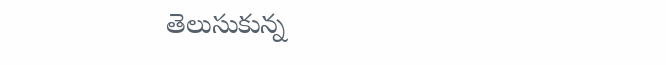తెలుసుకున్న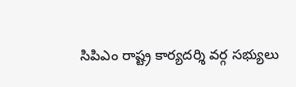సిపిఎం రాష్ట్ర కార్యదర్శి వర్గ సభ్యులు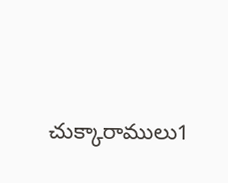చుక్కారాములు1